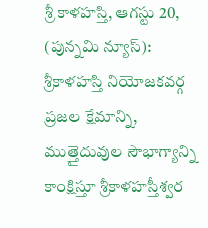శ్రీ కాళహస్తి, ఆగస్టు 20, (పున్నమి న్యూస్): శ్రీకాళహస్తి నియోజకవర్గ ప్రజల క్షేమాన్ని, ముత్తైదువుల సౌభాగ్యాన్ని కాంక్షిస్తూ శ్రీకాళహస్తీశ్వర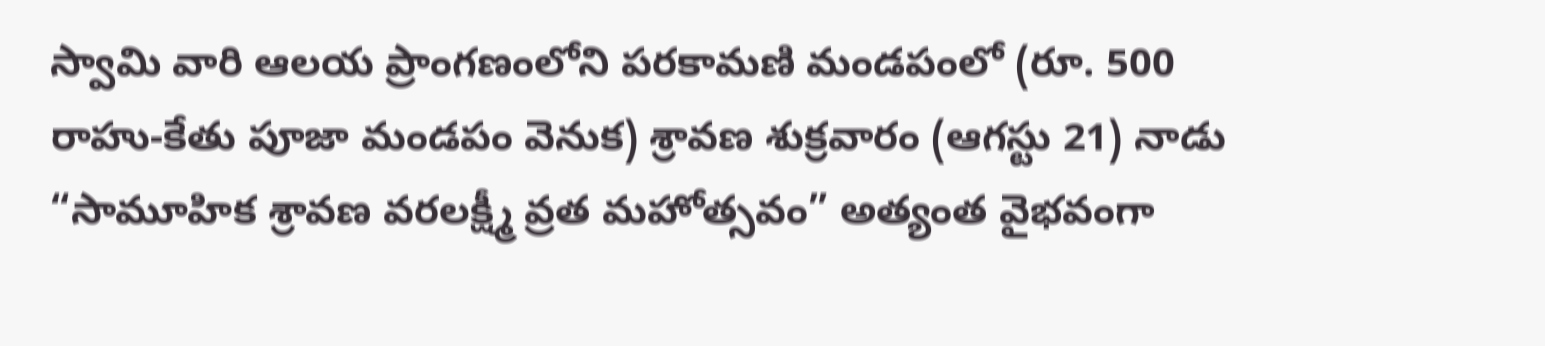స్వామి వారి ఆలయ ప్రాంగణంలోని పరకామణి మండపంలో (రూ. 500 రాహు-కేతు పూజా మండపం వెనుక) శ్రావణ శుక్రవారం (ఆగస్టు 21) నాడు “సామూహిక శ్రావణ వరలక్ష్మీ వ్రత మహోత్సవం” అత్యంత వైభవంగా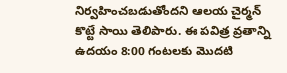నిర్వహించబడుతోందని ఆలయ చైర్మన్ కొట్టే సాయి తెలిపారు. ఈ పవిత్ర వ్రతాన్ని ఉదయం 8:00 గంటలకు మొదటి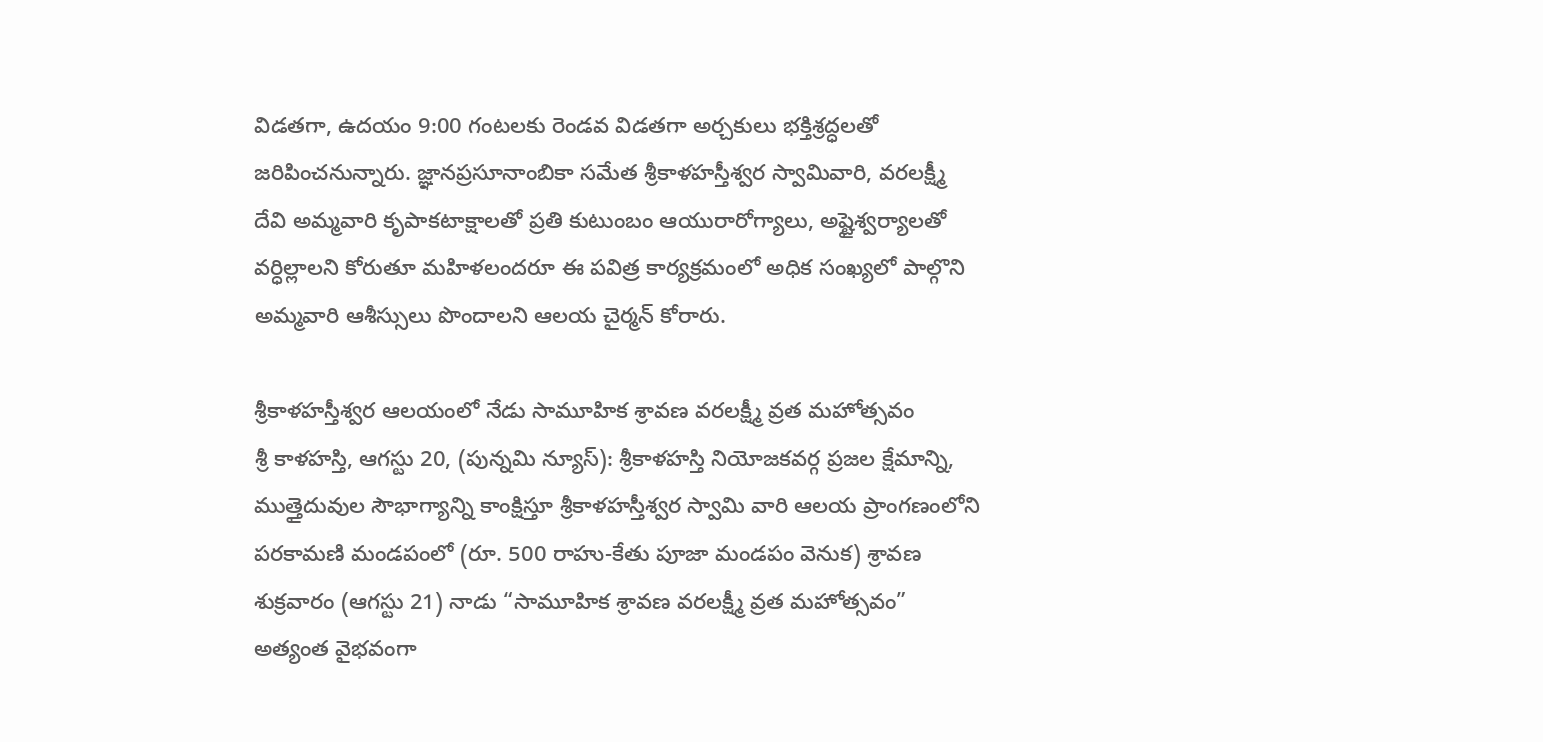విడతగా, ఉదయం 9:00 గంటలకు రెండవ విడతగా అర్చకులు భక్తిశ్రద్ధలతో జరిపించనున్నారు. జ్ఞానప్రసూనాంబికా సమేత శ్రీకాళహస్తీశ్వర స్వామివారి, వరలక్ష్మీ దేవి అమ్మవారి కృపాకటాక్షాలతో ప్రతి కుటుంబం ఆయురారోగ్యాలు, అష్టైశ్వర్యాలతో వర్ధిల్లాలని కోరుతూ మహిళలందరూ ఈ పవిత్ర కార్యక్రమంలో అధిక సంఖ్యలో పాల్గొని అమ్మవారి ఆశీస్సులు పొందాలని ఆలయ చైర్మన్ కోరారు.

శ్రీకాళహస్తీశ్వర ఆలయంలో నేడు సామూహిక శ్రావణ వరలక్ష్మీ వ్రత మహోత్సవం
శ్రీ కాళహస్తి, ఆగస్టు 20, (పున్నమి న్యూస్): శ్రీకాళహస్తి నియోజకవర్గ ప్రజల క్షేమాన్ని, ముత్తైదువుల సౌభాగ్యాన్ని కాంక్షిస్తూ శ్రీకాళహస్తీశ్వర స్వామి వారి ఆలయ ప్రాంగణంలోని పరకామణి మండపంలో (రూ. 500 రాహు-కేతు పూజా మండపం వెనుక) శ్రావణ శుక్రవారం (ఆగస్టు 21) నాడు “సామూహిక శ్రావణ వరలక్ష్మీ వ్రత మహోత్సవం” అత్యంత వైభవంగా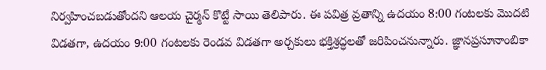నిర్వహించబడుతోందని ఆలయ చైర్మన్ కొట్టే సాయి తెలిపారు. ఈ పవిత్ర వ్రతాన్ని ఉదయం 8:00 గంటలకు మొదటి విడతగా, ఉదయం 9:00 గంటలకు రెండవ విడతగా అర్చకులు భక్తిశ్రద్ధలతో జరిపించనున్నారు. జ్ఞానప్రసూనాంబికా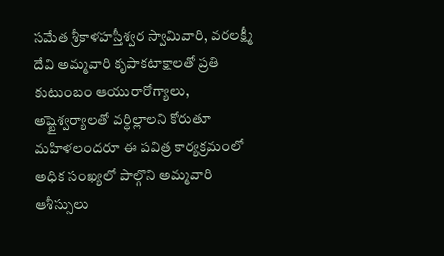సమేత శ్రీకాళహస్తీశ్వర స్వామివారి, వరలక్ష్మీ దేవి అమ్మవారి కృపాకటాక్షాలతో ప్రతి కుటుంబం ఆయురారోగ్యాలు, అష్టైశ్వర్యాలతో వర్ధిల్లాలని కోరుతూ మహిళలందరూ ఈ పవిత్ర కార్యక్రమంలో అధిక సంఖ్యలో పాల్గొని అమ్మవారి ఆశీస్సులు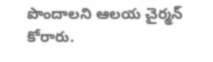పొందాలని ఆలయ చైర్మన్ కోరారు.